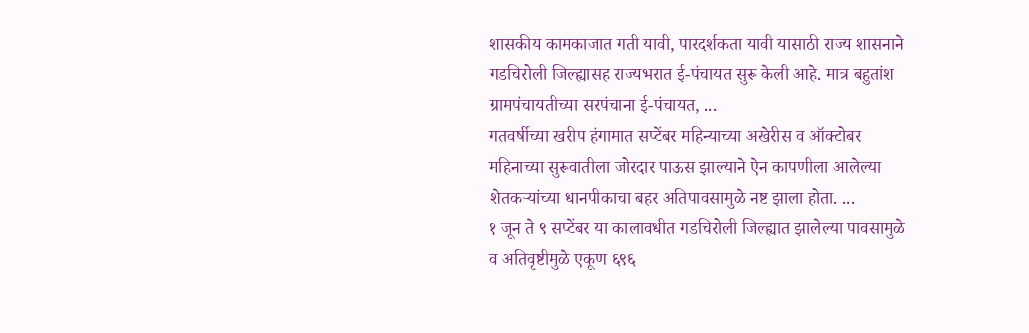शासकीय कामकाजात गती यावी, पारदर्शकता यावी यासाठी राज्य शासनाने गडचिरोली जिल्ह्यासह राज्यभरात ई-पंचायत सुरू केली आहे. मात्र बहुतांश ग्रामपंचायतीच्या सरपंचाना ई-पंचायत, ...
गतवर्षीच्या खरीप हंगामात सप्टेंबर महिन्याच्या अखेरीस व ऑक्टोबर महिनाच्या सुरूवातीला जोरदार पाऊस झाल्याने ऐन कापणीला आलेल्या शेतकऱ्यांच्या धानपीकाचा बहर अतिपावसामुळे नष्ट झाला होता. ...
१ जून ते ९ सप्टेंबर या कालावधीत गडचिरोली जिल्ह्यात झालेल्या पावसामुळे व अतिवृष्टीमुळे एकूण ६९६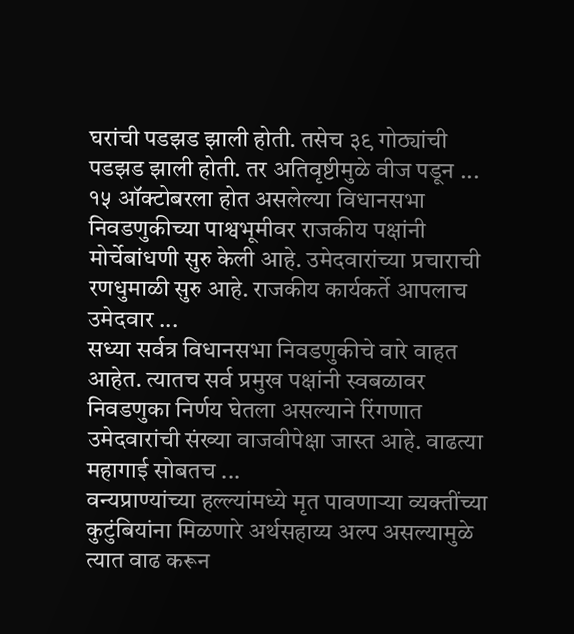घरांची पडझड झाली होती. तसेच ३९ गोठ्यांची पडझड झाली होती. तर अतिवृष्टीमुळे वीज पडून ...
१५ ऑक्टोबरला होत असलेल्या विधानसभा निवडणुकीच्या पाश्वभूमीवर राजकीय पक्षांनी मोर्चेबांधणी सुरु केली आहे. उमेदवारांच्या प्रचाराची रणधुमाळी सुरु आहे. राजकीय कार्यकर्ते आपलाच उमेदवार ...
सध्या सर्वत्र विधानसभा निवडणुकीचे वारे वाहत आहेत. त्यातच सर्व प्रमुख पक्षांनी स्वबळावर निवडणुका निर्णय घेतला असल्याने रिंगणात उमेदवारांची संख्या वाजवीपेक्षा जास्त आहे. वाढत्या महागाई सोबतच ...
वन्यप्राण्यांच्या हल्ल्यांमध्ये मृत पावणाऱ्या व्यक्तींच्या कुटुंबियांना मिळणारे अर्थसहाय्य अल्प असल्यामुळे त्यात वाढ करून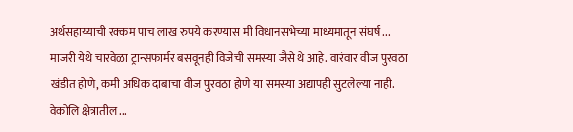अर्थसहाय्याची रक्कम पाच लाख रुपये करण्यास मी विधानसभेच्या माध्यमातून संघर्ष ...
माजरी येथे चारवेळा ट्रान्सफार्मर बसवूनही विजेची समस्या जैसे थे आहे. वारंवार वीज पुरवठा खंडीत होणे, कमी अधिक दाबाचा वीज पुरवठा होणे या समस्या अद्यापही सुटलेल्या नाही. वेकोलि क्षेत्रातील ...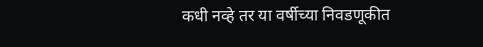कधी नव्हे तर या वर्षीच्या निवडणूकीत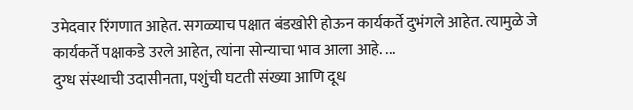उमेदवार रिंगणात आहेत. सगळ्याच पक्षात बंडखोरी होऊन कार्यकर्ते दुभंगले आहेत. त्यामुळे जे कार्यकर्ते पक्षाकडे उरले आहेत, त्यांना सोन्याचा भाव आला आहे. ...
दुग्ध संस्थाची उदासीनता, पशुंची घटती संख्या आणि दूध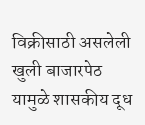विक्रीसाठी असलेली खुली बाजारपेठ यामुळे शासकीय दूध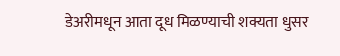डेअरीमधून आता दूध मिळण्याची शक्यता धुसर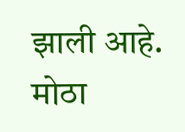झाली आहे. मोठा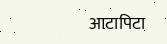आटापिटा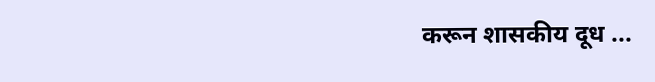करून शासकीय दूध ...